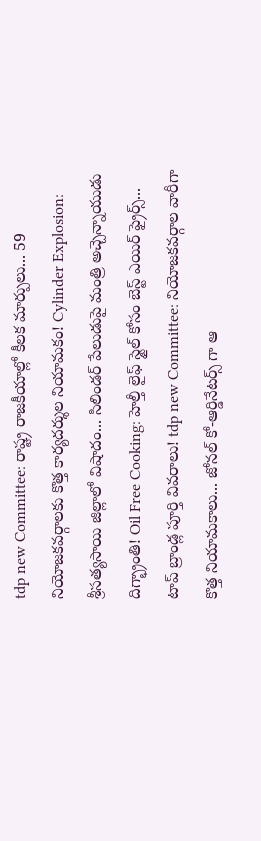tdp new Committee: రాష్ట్ర రాజకీయాల్లో కీలక మార్పులు... 59 నియోజకవర్గాలకు కొత్త కార్యదర్శుల నియామకం! Cylinder Explosion: శ్రీసత్యసాయి జిల్లాలో విషాదం... సిలిండర్ పేలుడుపై మంత్రి అచ్చెన్నాయుడు దిగ్భ్రాంతి! Oil Free Cooking: హెల్తీ లైఫ్ స్టైల్ కోసం బెస్ట్ ఎయిర్ ఫ్రైర్స్... టాప్ బ్రాండ్ల పూర్తి వివరాలు! tdp new Committee: నియోజకవర్గాల వారీగా కొత్త నియామకాలు... జోనల్ కో-ఆర్డినేటర్స్ గా ఆ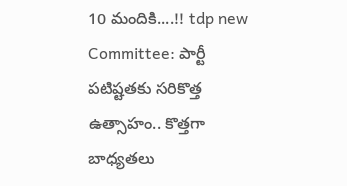10 మందికి....!! tdp new Committee: పార్టీ పటిష్టతకు సరికొత్త ఉత్సాహం.. కొత్తగా బాధ్యతలు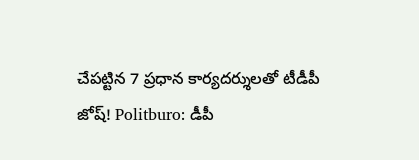చేపట్టిన 7 ప్రధాన కార్యదర్శులతో టీడీపీ జోష్! Politburo: డీపీ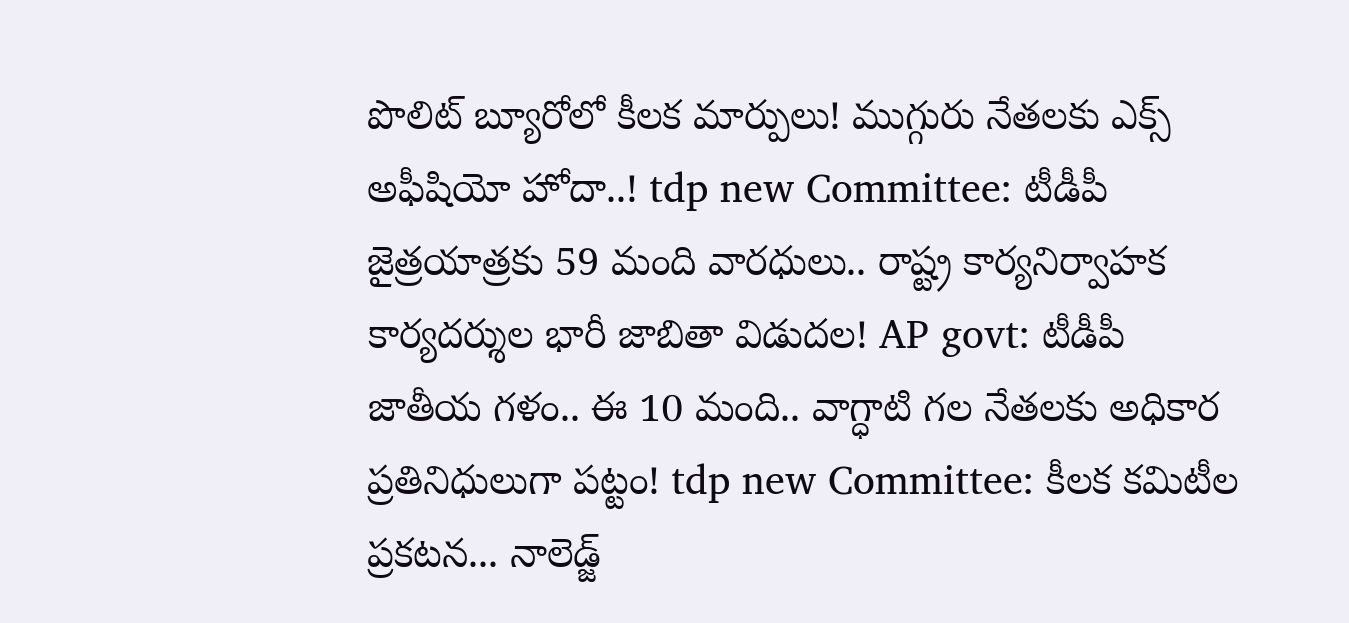పొలిట్ బ్యూరోలో కీలక మార్పులు! ముగ్గురు నేతలకు ఎక్స్ అఫీషియో హోదా..! tdp new Committee: టీడీపీ జైత్రయాత్రకు 59 మంది వారధులు.. రాష్ట్ర కార్యనిర్వాహక కార్యదర్శుల భారీ జాబితా విడుదల! AP govt: టీడీపీ జాతీయ గళం.. ఈ 10 మంది.. వాగ్ధాటి గల నేతలకు అధికార ప్రతినిధులుగా పట్టం! tdp new Committee: కీలక కమిటీల ప్రకటన... నాలెడ్జ్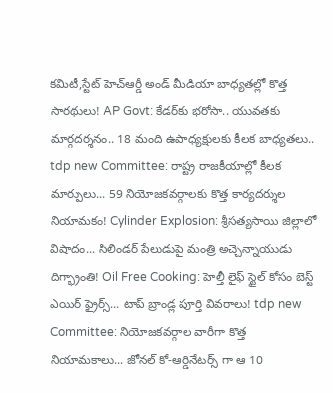కమిటీ,స్టేట్ హెచ్ఆర్డీ అండ్ మీడియా బాధ్యతల్లో కొత్త సారథులు! AP Govt: కేడర్‌కు భరోసా.. యువతకు మార్గదర్శనం.. 18 మంది ఉపాధ్యక్షులకు కీలక బాధ్యతలు.. tdp new Committee: రాష్ట్ర రాజకీయాల్లో కీలక మార్పులు... 59 నియోజకవర్గాలకు కొత్త కార్యదర్శుల నియామకం! Cylinder Explosion: శ్రీసత్యసాయి జిల్లాలో విషాదం... సిలిండర్ పేలుడుపై మంత్రి అచ్చెన్నాయుడు దిగ్భ్రాంతి! Oil Free Cooking: హెల్తీ లైఫ్ స్టైల్ కోసం బెస్ట్ ఎయిర్ ఫ్రైర్స్... టాప్ బ్రాండ్ల పూర్తి వివరాలు! tdp new Committee: నియోజకవర్గాల వారీగా కొత్త నియామకాలు... జోనల్ కో-ఆర్డినేటర్స్ గా ఆ 10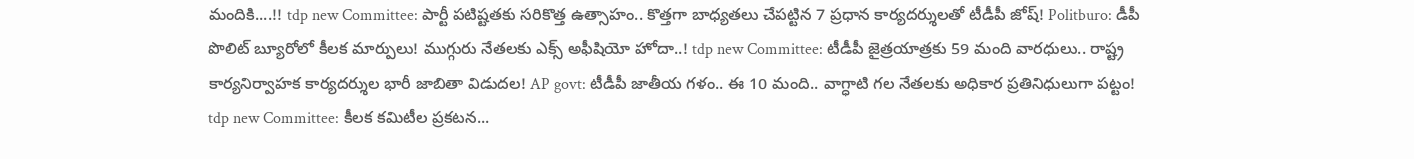మందికి....!! tdp new Committee: పార్టీ పటిష్టతకు సరికొత్త ఉత్సాహం.. కొత్తగా బాధ్యతలు చేపట్టిన 7 ప్రధాన కార్యదర్శులతో టీడీపీ జోష్! Politburo: డీపీ పొలిట్ బ్యూరోలో కీలక మార్పులు! ముగ్గురు నేతలకు ఎక్స్ అఫీషియో హోదా..! tdp new Committee: టీడీపీ జైత్రయాత్రకు 59 మంది వారధులు.. రాష్ట్ర కార్యనిర్వాహక కార్యదర్శుల భారీ జాబితా విడుదల! AP govt: టీడీపీ జాతీయ గళం.. ఈ 10 మంది.. వాగ్ధాటి గల నేతలకు అధికార ప్రతినిధులుగా పట్టం! tdp new Committee: కీలక కమిటీల ప్రకటన...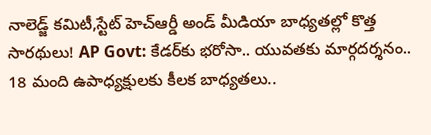నాలెడ్జ్ కమిటీ,స్టేట్ హెచ్ఆర్డీ అండ్ మీడియా బాధ్యతల్లో కొత్త సారథులు! AP Govt: కేడర్‌కు భరోసా.. యువతకు మార్గదర్శనం.. 18 మంది ఉపాధ్యక్షులకు కీలక బాధ్యతలు..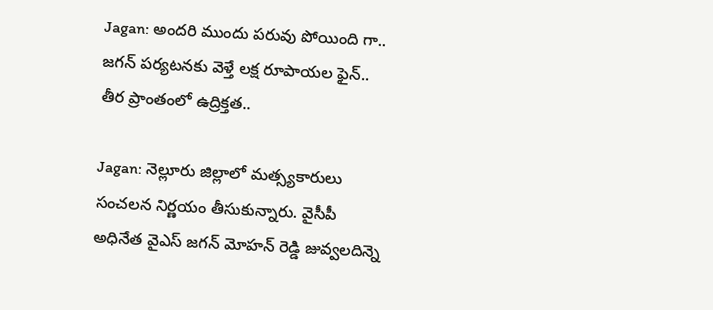Jagan: అందరి ముందు పరువు పోయింది గా.. జగన్ పర్యటనకు వెళ్తే లక్ష రూపాయల ఫైన్.. తీర ప్రాంతంలో ఉద్రిక్తత..

Jagan: నెల్లూరు జిల్లాలో మత్స్యకారులు సంచలన నిర్ణయం తీసుకున్నారు. వైసీపీ అధినేత వైఎస్ జగన్ మోహన్ రెడ్డి జువ్వలదిన్నె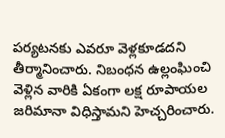పర్యటనకు ఎవరూ వెళ్లకూడదని తీర్మానించారు. నిబంధన ఉల్లంఘించి వెళ్లిన వారికి ఏకంగా లక్ష రూపాయల జరిమానా విధిస్తామని హెచ్చరించారు.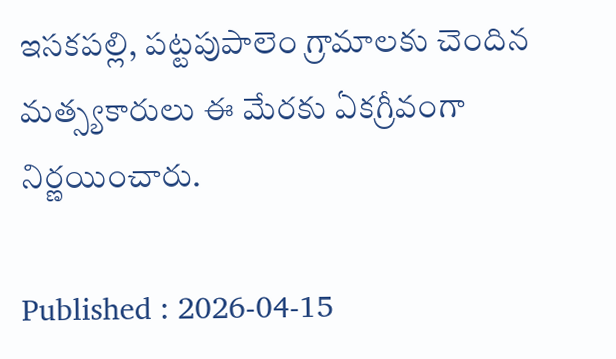ఇసకపల్లి, పట్టపుపాలెం గ్రామాలకు చెందిన మత్స్యకారులు ఈ మేరకు ఏకగ్రీవంగా నిర్ణయించారు.

Published : 2026-04-15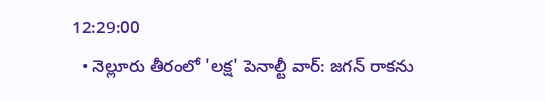12:29:00
  • నెల్లూరు తీరంలో 'లక్ష' పెనాల్టీ వార్: జగన్ రాకను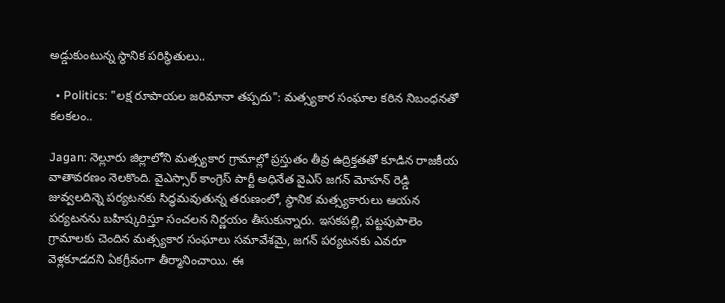అడ్డుకుంటున్న స్థానిక పరిస్థితులు..

  • Politics: "లక్ష రూపాయల జరిమానా తప్పదు": మత్స్యకార సంఘాల కఠిన నిబంధనతో కలకలం..

Jagan: నెల్లూరు జిల్లాలోని మత్స్యకార గ్రామాల్లో ప్రస్తుతం తీవ్ర ఉద్రిక్తతతో కూడిన రాజకీయ వాతావరణం నెలకొంది. వైఎస్సార్ కాంగ్రెస్ పార్టీ అధినేత వైఎస్ జగన్ మోహన్ రెడ్డి జువ్వలదిన్నె పర్యటనకు సిద్ధమవుతున్న తరుణంలో, స్థానిక మత్స్యకారులు ఆయన పర్యటనను బహిష్కరిస్తూ సంచలన నిర్ణయం తీసుకున్నారు. ఇసకపల్లి, పట్టపుపాలెం గ్రామాలకు చెందిన మత్స్యకార సంఘాలు సమావేశమై, జగన్ పర్యటనకు ఎవరూ వెళ్లకూడదని ఏకగ్రీవంగా తీర్మానించాయి. ఈ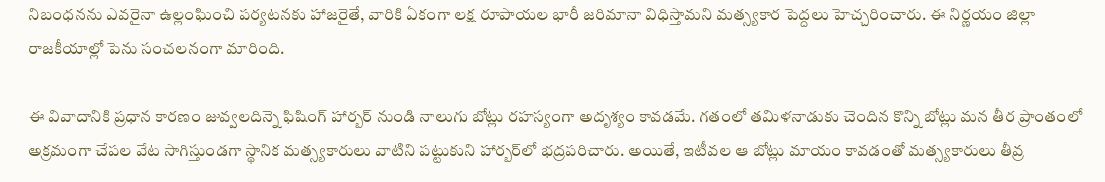నిబంధనను ఎవరైనా ఉల్లంఘించి పర్యటనకు హాజరైతే, వారికి ఏకంగా లక్ష రూపాయల భారీ జరిమానా విధిస్తామని మత్స్యకార పెద్దలు హెచ్చరించారు. ఈ నిర్ణయం జిల్లా రాజకీయాల్లో పెను సంచలనంగా మారింది.

ఈ వివాదానికి ప్రధాన కారణం జువ్వలదిన్నె ఫిషింగ్ హార్బర్ నుండి నాలుగు బోట్లు రహస్యంగా అదృశ్యం కావడమే. గతంలో తమిళనాడుకు చెందిన కొన్ని బోట్లు మన తీర ప్రాంతంలో అక్రమంగా చేపల వేట సాగిస్తుండగా స్థానిక మత్స్యకారులు వాటిని పట్టుకుని హార్బర్‌లో భద్రపరిచారు. అయితే, ఇటీవల ఆ బోట్లు మాయం కావడంతో మత్స్యకారులు తీవ్ర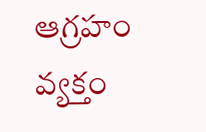ఆగ్రహం వ్యక్తం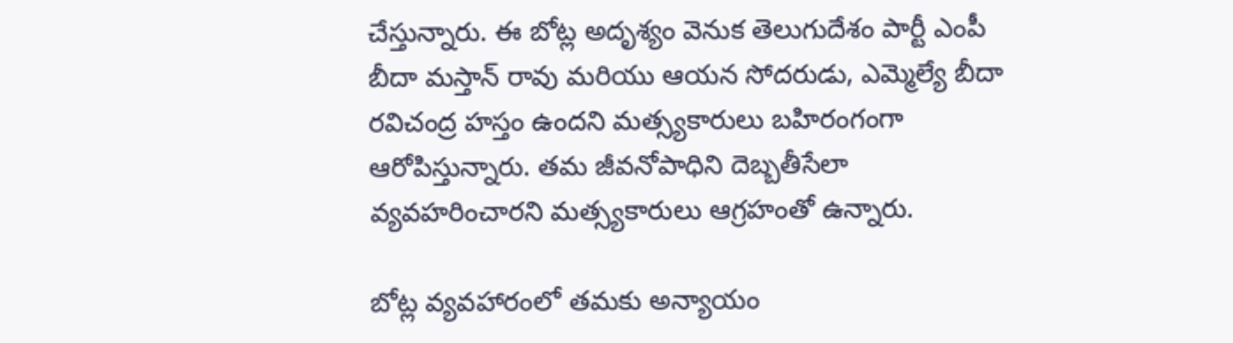చేస్తున్నారు. ఈ బోట్ల అదృశ్యం వెనుక తెలుగుదేశం పార్టీ ఎంపీ బీదా మస్తాన్ రావు మరియు ఆయన సోదరుడు, ఎమ్మెల్యే బీదా రవిచంద్ర హస్తం ఉందని మత్స్యకారులు బహిరంగంగా ఆరోపిస్తున్నారు. తమ జీవనోపాధిని దెబ్బతీసేలా వ్యవహరించారని మత్స్యకారులు ఆగ్రహంతో ఉన్నారు.

బోట్ల వ్యవహారంలో తమకు అన్యాయం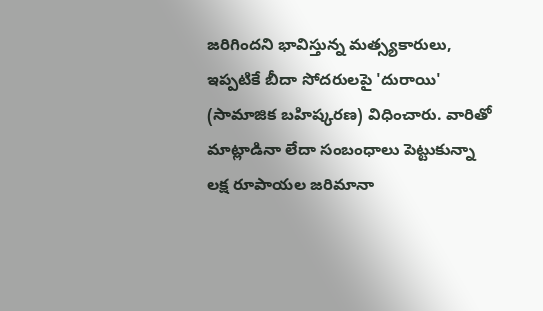జరిగిందని భావిస్తున్న మత్స్యకారులు, ఇప్పటికే బీదా సోదరులపై 'దురాయి' (సామాజిక బహిష్కరణ) విధించారు. వారితో మాట్లాడినా లేదా సంబంధాలు పెట్టుకున్నా లక్ష రూపాయల జరిమానా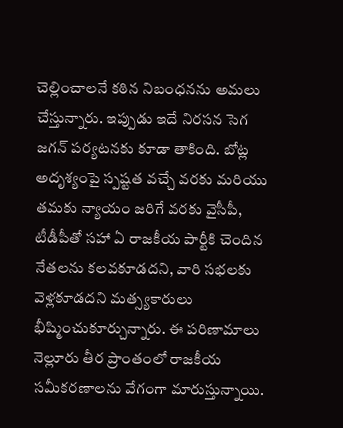చెల్లించాలనే కఠిన నిబంధనను అమలు చేస్తున్నారు. ఇప్పుడు ఇదే నిరసన సెగ జగన్ పర్యటనకు కూడా తాకింది. బోట్ల అదృశ్యంపై స్పష్టత వచ్చే వరకు మరియు తమకు న్యాయం జరిగే వరకు వైసీపీ, టీడీపీతో సహా ఏ రాజకీయ పార్టీకి చెందిన నేతలను కలవకూడదని, వారి సభలకు వెళ్లకూడదని మత్స్యకారులు భీష్మించుకూర్చున్నారు. ఈ పరిణామాలు నెల్లూరు తీర ప్రాంతంలో రాజకీయ సమీకరణాలను వేగంగా మారుస్తున్నాయి.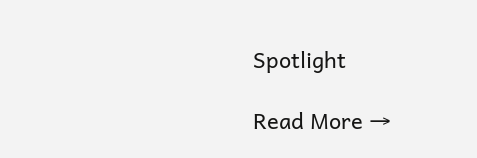Spotlight

Read More →